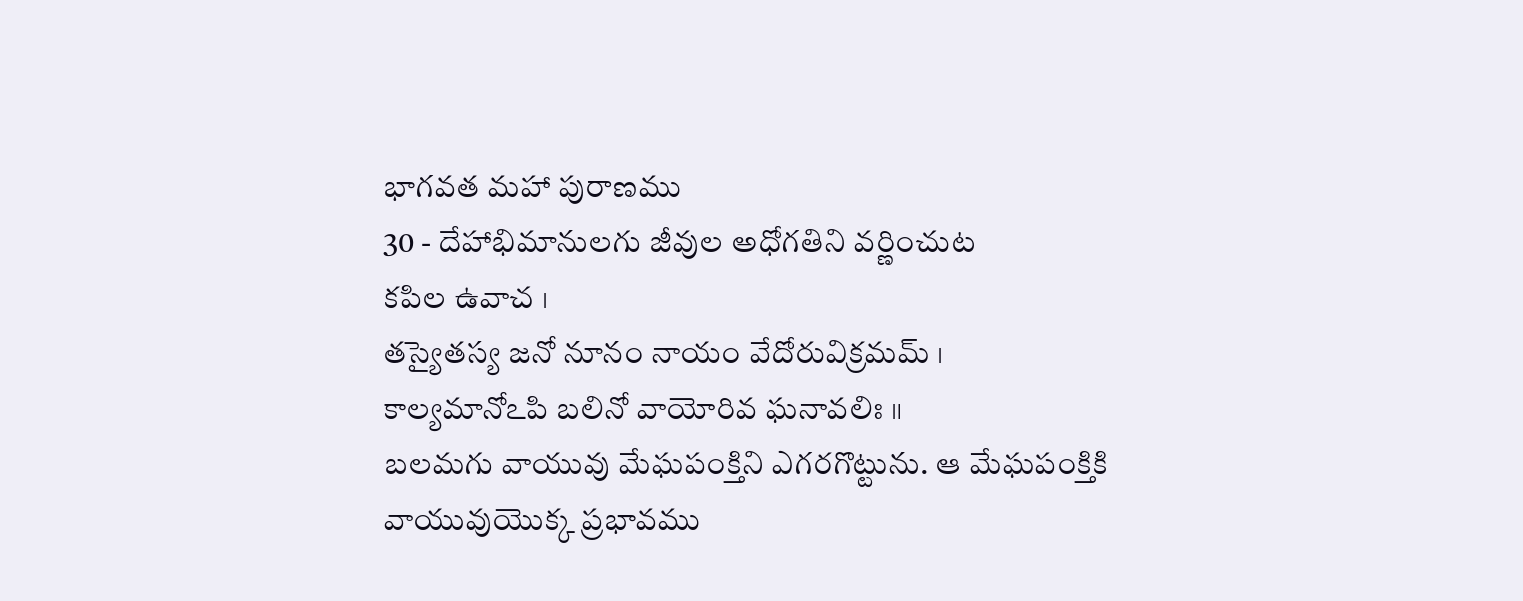భాగవత మహా పురాణము
30 - దేహాభిమానులగు జీవుల అధోగతిని వర్ణించుట
కపిల ఉవాచ ।
తస్యైతస్య జనో నూనం నాయం వేదోరువిక్రమమ్ ।
కాల్యమానోఽపి బలినో వాయోరివ ఘనావలిః ॥
బలమగు వాయువు మేఘపంక్తిని ఎగరగొట్టును. ఆ మేఘపంక్తికి వాయువుయొక్క ప్రభావము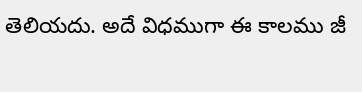తెలియదు. అదే విధముగా ఈ కాలము జీ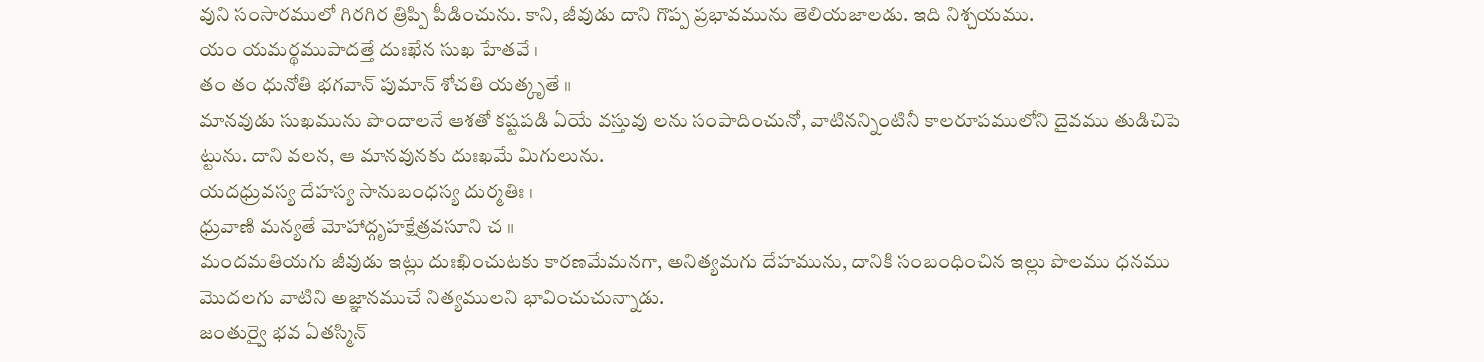వుని సంసారములో గిరగిర త్రిప్పి పీడించును. కాని, జీవుడు దాని గొప్ప ప్రభావమును తెలియజాలడు. ఇది నిశ్చయము.
యం యమర్థముపాదత్తే దుఃఖేన సుఖ హేతవే ।
తం తం ధునోతి భగవాన్ పుమాన్ శోచతి యత్కృతే ॥
మానవుడు సుఖమును పొందాలనే ఆశతో కష్టపడి ఏయే వస్తువు లను సంపాదించునో, వాటినన్నింటినీ కాలరూపములోని దైవము తుడిచిపె ట్టును. దాని వలన, ఆ మానవునకు దుఃఖమే మిగులును.
యదధ్రువస్య దేహస్య సానుబంధస్య దుర్మతిః ।
ధ్రువాణి మన్యతే మోహాద్గృహక్షేత్రవసూని చ ॥
మందమతియగు జీవుడు ఇట్లు దుఃఖించుటకు కారణమేమనగా, అనిత్యమగు దేహమును, దానికి సంబంధించిన ఇల్లు పొలము ధనము మొదలగు వాటిని అజ్ఞానముచే నిత్యములని భావించుచున్నాడు.
జంతుర్వై భవ ఏతస్మిన్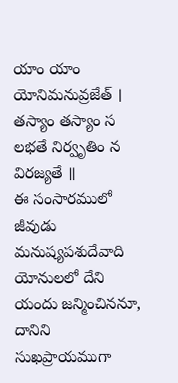యాం యాం యోనిమనువ్రజేత్ ।
తస్యాం తస్యాం స లభతే నిర్వృతిం న విరజ్యతే ॥
ఈ సంసారములో జీవుడు మనుష్యపశుదేవాది యోనులలో దేని యందు జన్మించిననూ, దానిని సుఖప్రాయముగా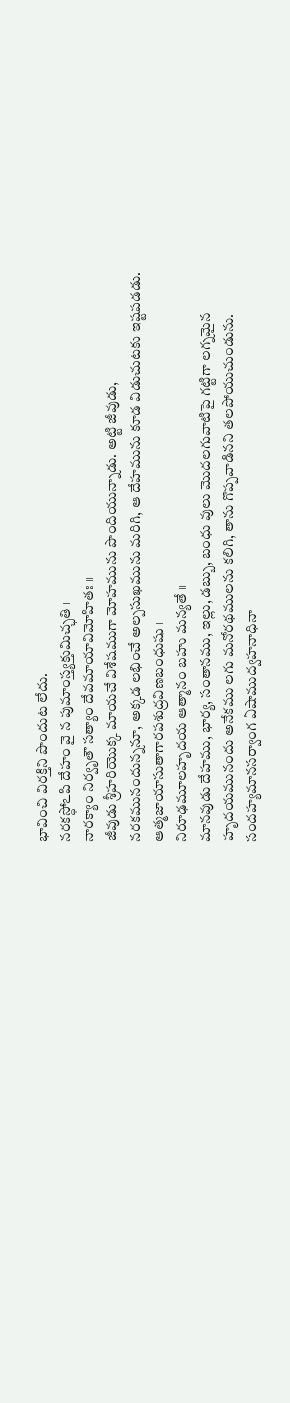భావించి విరక్తిని పొందుట లేదు.
నరకస్ధోఽపి దేహం వై న పుమాంస్త్యక్తుమిచ్ఛతి ।
నారక్యాం నిర్వృతౌ సత్యాం దేవమాయావిమోహితః ॥
జీవుడు శ్రీహరియొక్క మాయచే విశేషముగా మోహమును పొందియున్నాడు. అట్టి జీవుడు, నరకమునందున్ననూ, అక్కడ లభించే అల్పసుఖమును మరిగి, ఆ దేహమును కూడ విడుచుటకు ఇష్టపడడు.
ఆత్మజాయాసుతాగారపశుద్రవిణబంధుషు ।
నిరూఢమూలహృదయ ఆత్మానం బహు మన్యతే ॥
మానవుడు దేహము, భార్య, సంతానము, ఇల్లు, డబ్బు, బంధు వులు మొదలగువాటిపై గట్టిగా లగ్నమైన హృదయమునందు అనేకము లగు మనోరథములను కలిగి, తాను గొప్పవాడినని తలపోయుచుండును.
సందహ్యమానసర్వాంగ ఏషాముద్వహనాధినా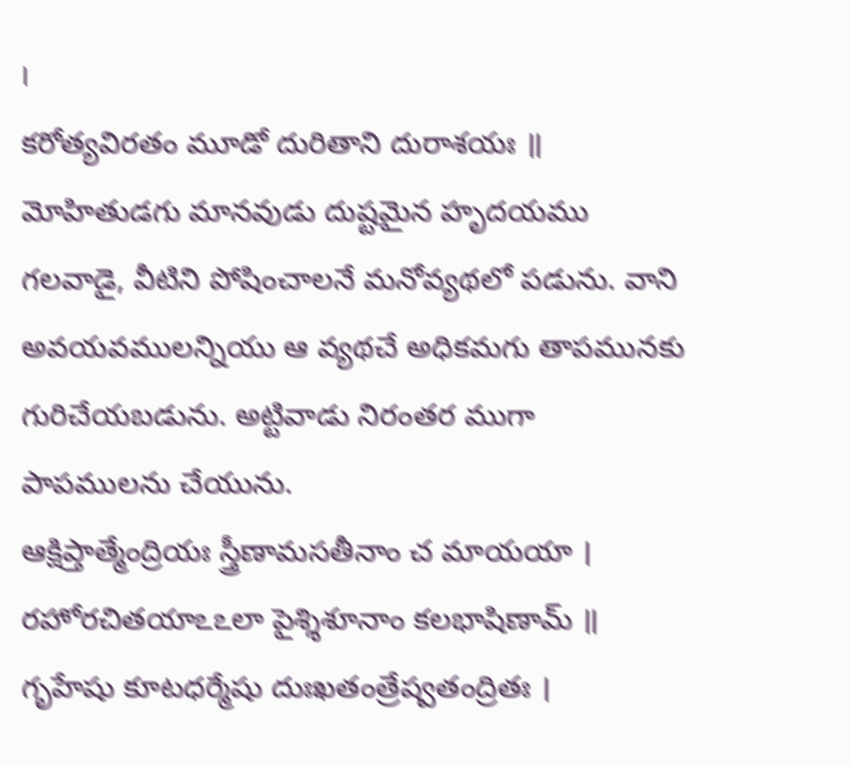।
కరోత్యవిరతం మూడో దురితాని దురాశయః ॥
మోహితుడగు మానవుడు దుష్టమైన హృదయము గలవాడై, వీటిని పోషించాలనే మనోవ్యథలో పడును. వాని అవయవములన్నియు ఆ వ్యథచే అధికమగు తాపమునకు గురిచేయబడును. అట్టివాడు నిరంతర ముగా పాపములను చేయును.
ఆక్షిప్తాత్మేంద్రియః స్త్రీణామసతీనాం చ మాయయా ।
రహోరచితయాఽఽలా పైశ్శిశూనాం కలభాషిణామ్ ॥
గృహేషు కూటధర్మేషు దుఃఖతంత్రేష్వతంద్రితః ।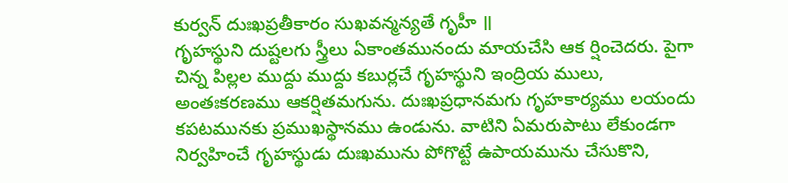కుర్వన్ దుఃఖప్రతీకారం సుఖవన్మన్యతే గృహీ ॥
గృహస్థుని దుష్టలగు స్త్రీలు ఏకాంతమునందు మాయచేసి ఆక ర్షించెదరు. పైగా చిన్న పిల్లల ముద్దు ముద్దు కబుర్లచే గృహస్థుని ఇంద్రియ ములు, అంతఃకరణము ఆకర్షితమగును. దుఃఖప్రధానమగు గృహకార్యము లయందు కపటమునకు ప్రముఖస్థానము ఉండును. వాటిని ఏమరుపాటు లేకుండగా నిర్వహించే గృహస్థుడు దుఃఖమును పోగొట్టే ఉపాయమును చేసుకొని,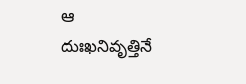ఆ దుఃఖనివృత్తినే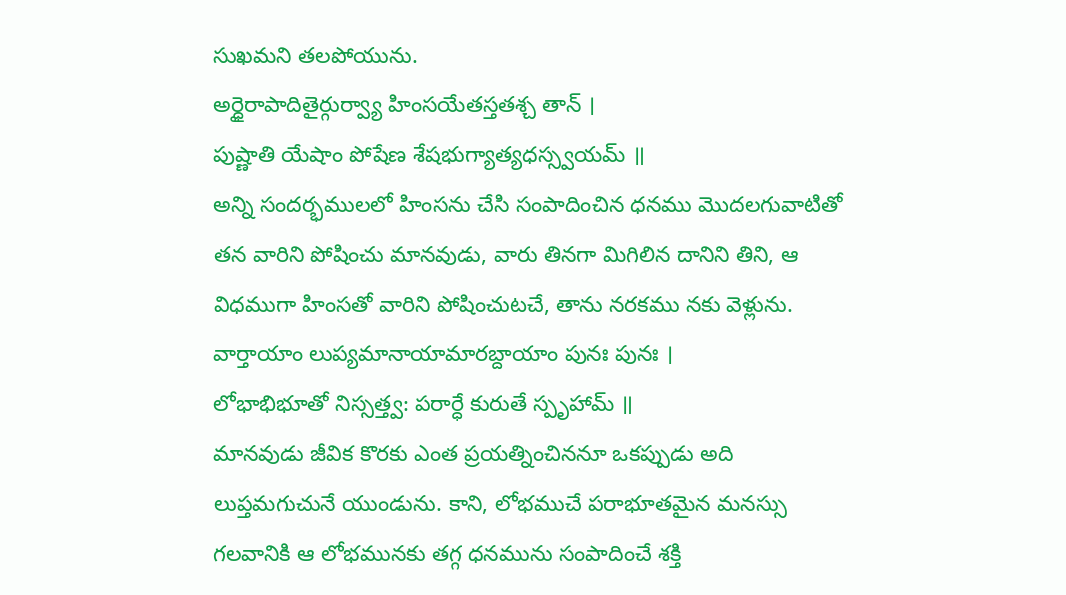సుఖమని తలపోయును.
అర్ధైరాపాదితైర్గుర్వ్యా హింసయేతస్తతశ్చ తాన్ ।
పుష్ణాతి యేషాం పోషేణ శేషభుగ్యాత్యధస్స్వయమ్ ॥
అన్ని సందర్భములలో హింసను చేసి సంపాదించిన ధనము మొదలగువాటితో తన వారిని పోషించు మానవుడు, వారు తినగా మిగిలిన దానిని తిని, ఆ విధముగా హింసతో వారిని పోషించుటచే, తాను నరకము నకు వెళ్లును.
వార్తాయాం లుప్యమానాయామారబ్దాయాం పునః పునః ।
లోభాభిభూతో నిస్సత్త్వ: పరార్ధే కురుతే స్పృహామ్ ॥
మానవుడు జీవిక కొరకు ఎంత ప్రయత్నించిననూ ఒకప్పుడు అది లుప్తమగుచునే యుండును. కాని, లోభముచే పరాభూతమైన మనస్సు గలవానికి ఆ లోభమునకు తగ్గ ధనమును సంపాదించే శక్తి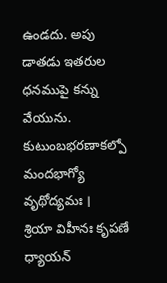ఉండదు. అపు డాతడు ఇతరుల ధనముపై కన్ను వేయును.
కుటుంబభరణాకల్పో మందభాగ్యో వృథోద్యమః ।
శ్రియా విహీనః కృపణే ధ్యాయన్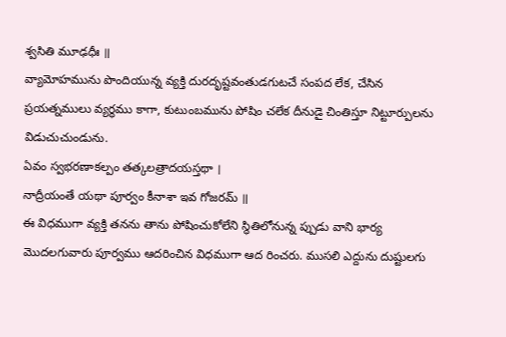శ్వసితి మూఢధీః ॥
వ్యామోహమును పొందియున్న వ్యక్తి దురదృష్టవంతుడగుటచే సంపద లేక, చేసిన ప్రయత్నములు వ్యర్థము కాగా, కుటుంబమును పోషిం చలేక దీనుడై చింతిస్తూ నిట్టూర్పులను విడుచుచుండును.
ఏవం స్వభరణాకల్పం తత్కలత్రాదయస్తథా ।
నాద్రీయంతే యథా పూర్వం కీనాశా ఇవ గోజరమ్ ॥
ఈ విధముగా వ్యక్తి తనను తాను పోషించుకోలేని స్థితిలోనున్న ప్పుడు వాని భార్య మొదలగువారు పూర్వము ఆదరించిన విధముగా ఆద రించరు. ముసలి ఎద్దును దుష్టులగు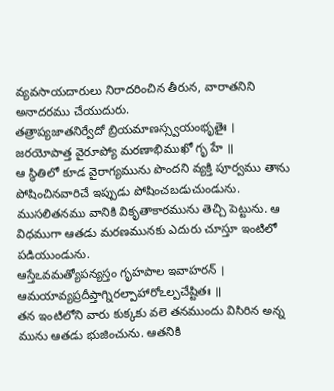వ్యవసాయదారులు నిరాదరించిన తీరున, వారాతనిని అనాదరము చేయుదురు.
తత్రాప్యజాతనిర్వేదో బ్రియమాణస్స్వయంభృతైః ।
జరయోపాత్త వైరూప్యో మరణాభిముఖో గృ హే ॥
ఆ స్థితిలో కూడ వైరాగ్యమును పొందని వ్యక్తి పూర్వము తాను పోషించినవారిచే ఇప్పుడు పోషించబడుచుండును. ముసలితనము వానికి వికృతాకారమును తెచ్చి పెట్టును. ఆ విధముగా ఆతడు మరణమునకు ఎదురు చూస్తూ ఇంటిలో పడియుండును.
ఆస్తేఽవమత్యోపన్యస్తం గృహపాల ఇవాహరన్ ।
ఆమయావ్యప్రదీప్తాగ్నిరల్పాహారోఽల్పచేష్టితః ॥
తన ఇంటిలోని వారు కుక్కకు వలె తనముందు విసిరిన అన్న మును ఆతడు భుజించును. ఆతనికి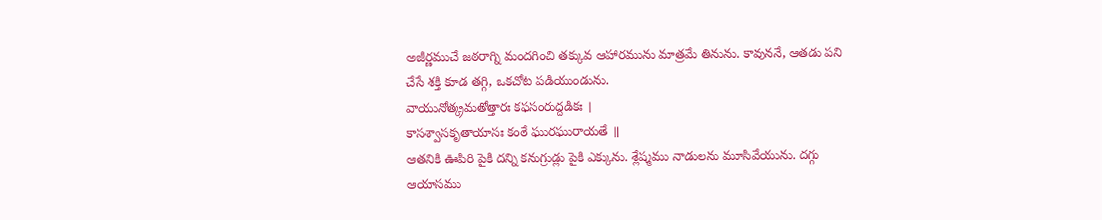అజీర్ణముచే జఠరాగ్ని మందగించి తక్కువ ఆహారమును మాత్రమే తినును. కావుననే, ఆతడు పని చేసే శక్తి కూడ తగ్గి, ఒకచోట పడియుండును.
వాయునోత్క్రమతోత్తారః కఫసంరుద్దడికః ।
కాసశ్వాసకృతాయాసః కంఠే ఘురఘురాయతే ॥
ఆతనికి ఊపిరి పైకి దన్ని కనుగ్రుడ్లు పైకి ఎక్కును. శ్లేష్మము నాడులను మూసివేయును. దగ్గు ఆయాసము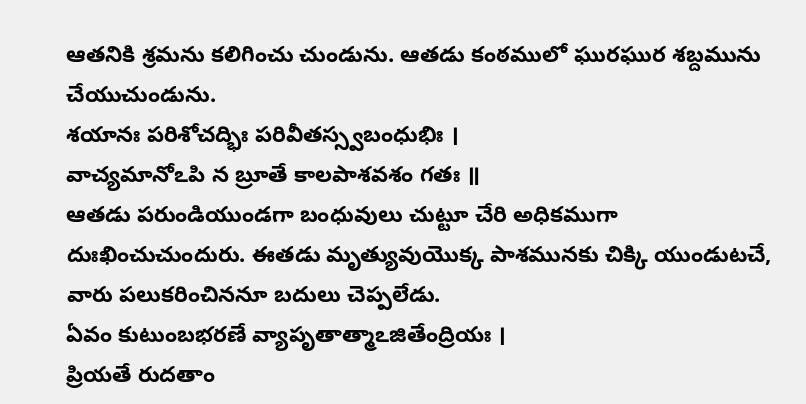ఆతనికి శ్రమను కలిగించు చుండును. ఆతడు కంఠములో ఘురఘుర శబ్దమును చేయుచుండును.
శయానః పరిశోచద్భిః పరివీతస్స్వబంధుభిః ।
వాచ్యమానోఽపి న బ్రూతే కాలపాశవశం గతః ॥
ఆతడు పరుండియుండగా బంధువులు చుట్టూ చేరి అధికముగా దుఃఖించుచుందురు. ఈతడు మృత్యువుయొక్క పాశమునకు చిక్కి యుండుటచే, వారు పలుకరించిననూ బదులు చెప్పలేడు.
ఏవం కుటుంబభరణే వ్యాపృతాత్మాఽజితేంద్రియః ।
ప్రియతే రుదతాం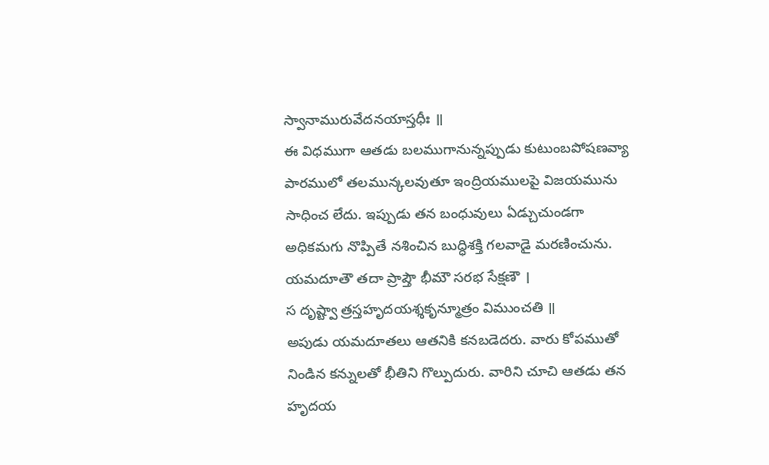స్వానామురువేదనయాస్తధీః ॥
ఈ విధముగా ఆతడు బలముగానున్నప్పుడు కుటుంబపోషణవ్యా పారములో తలమున్కలవుతూ ఇంద్రియములపై విజయమును సాధించ లేదు. ఇప్పుడు తన బంధువులు ఏడ్చుచుండగా అధికమగు నొప్పితే నశించిన బుద్ధిశక్తి గలవాడై మరణించును.
యమదూతౌ తదా ప్రాప్తౌ భీమౌ సరభ సేక్షణౌ ।
స దృష్ట్వా త్రస్తహృదయశ్శకృన్మూత్రం విముంచతి ॥
అపుడు యమదూతలు ఆతనికి కనబడెదరు. వారు కోపముతో నిండిన కన్నులతో భీతిని గొల్పుదురు. వారిని చూచి ఆతడు తన హృదయ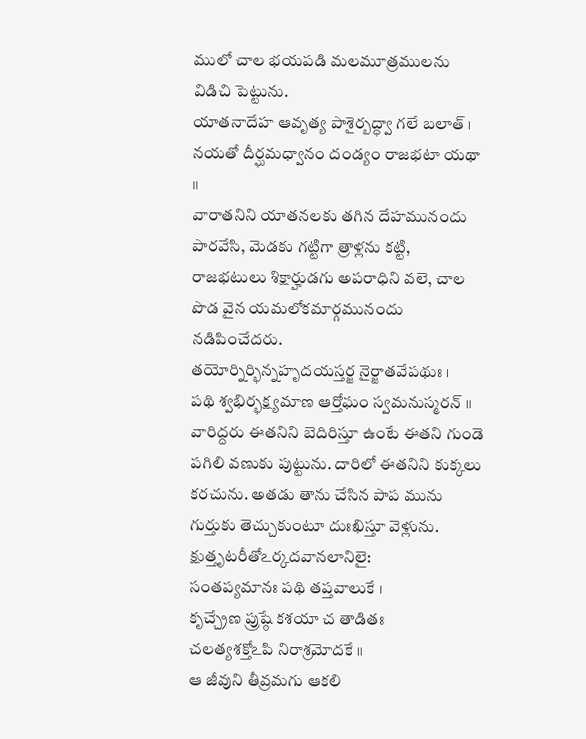ములో చాల భయపడి మలమూత్రములను విడిచి పెట్టును.
యాతనాదేహ ఆవృత్య పాశైర్బద్ధ్వా గలే బలాత్ ।
నయతో దీర్ఘమధ్వానం దండ్యం రాజభటా యథా ॥
వారాతనిని యాతనలకు తగిన దేహమునందు పారవేసి, మెడకు గట్టిగా త్రాళ్లను కట్టి, రాజభటులు శిక్షార్హుడగు అపరాధిని వలె, చాల పొడ వైన యమలోకమార్గమునందు నడిపించేదరు.
తయోర్నిర్భిన్నహృదయస్తర్జ నైర్జాతవేపథుః ।
పథి శ్వభిర్భక్ష్యమాణ ఆర్తోఘం స్వమనుస్మరన్ ॥
వారిద్దరు ఈతనిని బెదిరిస్తూ ఉంటే ఈతని గుండె పగిలి వణుకు పుట్టును. దారిలో ఈతనిని కుక్కలు కరచును. అతడు తాను చేసిన పాప మును గుర్తుకు తెచ్చుకుంటూ దుఃఖిస్తూ వెళ్లును.
క్షుత్తృటరీతోఽర్కదవానలానిలై:
సంతప్యమానః పథి తప్తవాలుకే ।
కృచ్చ్రేణ ప్రుష్ఠే కశయా చ తాడితః
చలత్యశక్తోఽపి నిరాశ్రమోదకే ॥
ఆ జీవుని తీవ్రమగు ఆకలి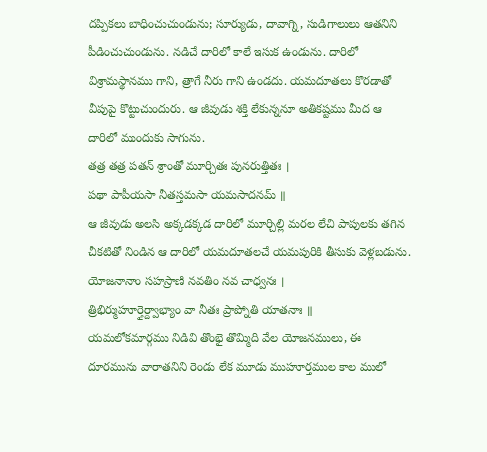దప్పికలు బాధించుచుండును; సూర్యుడు, దావాగ్ని, సుడిగాలులు ఆతనిని పీడించుచుండును. నడిచే దారిలో కాలే ఇసుక ఉండును. దారిలో విశ్రామస్థానము గాని, త్రాగే నీరు గాని ఉండదు. యమదూతలు కొరడాతో వీపుపై కొట్టుచుందురు. ఆ జీవుడు శక్తి లేకున్ననూ అతికష్టము మీద ఆ దారిలో ముందుకు సాగును.
తత్ర తత్ర పతన్ శ్రాంతో మూర్చితః పునరుత్తితః ।
పథా పాపీయసా నీతస్తమసా యమసాదనమ్ ॥
ఆ జీవుడు అలసి అక్కడక్కడ దారిలో మూర్చిల్లి మరల లేచి పాపులకు తగిన చీకటితో నిండిన ఆ దారిలో యమదూతలచే యమపురికి తీసుకు వెళ్లబడును.
యోజనానాం సహస్రాణి నవతిం నవ చాధ్వనః ।
త్రిభిర్ముహూర్తైర్ద్వాభ్యాం వా నీతః ప్రాప్నోతి యాతనాః ॥
యమలోకమార్గము నిడివి తొంభై తొమ్మిది వేల యోజనములు, ఈ దూరమును వారాతనిని రెండు లేక మూడు ముహూర్తముల కాల ములో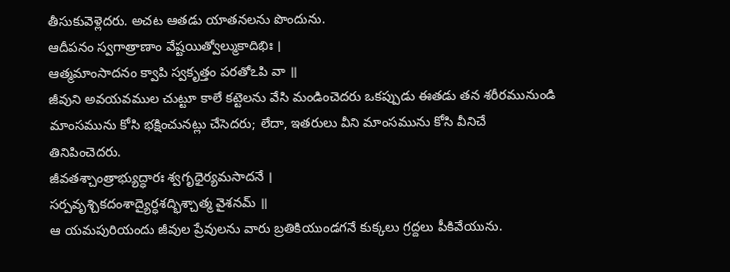తీసుకువెళ్లెదరు. అచట ఆతడు యాతనలను పొందును.
ఆదీపనం స్వగాత్రాణాం వేష్టయిత్వోల్ముకాదిభిః ।
ఆత్మమాంసాదనం క్వాపి స్వకృత్తం పరతోఽపి వా ॥
జీవుని అవయవముల చుట్టూ కాలే కట్టెలను వేసి మండించెదరు ఒకప్పుడు ఈతడు తన శరీరమునుండి మాంసమును కోసి భక్షించునట్లు చేసెదరు; లేదా, ఇతరులు వీని మాంసమును కోసి వీనిచే తినిపించెదరు.
జీవతశ్చాంత్రాభ్యుద్ధారః శ్వగృధైర్యమసాదనే ।
సర్పవృశ్చికదంశాద్యైర్ధశద్భిశ్చాత్మ వైశనమ్ ॥
ఆ యమపురియందు జీవుల ప్రేవులను వారు బ్రతికియుండగనే కుక్కలు గ్రద్దలు పీకివేయును.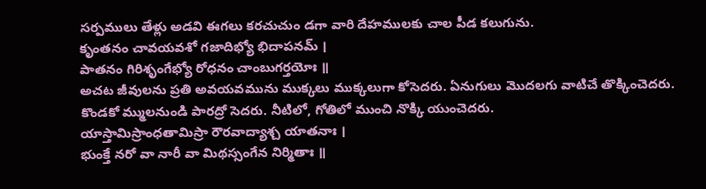సర్పములు తేళ్లు అడవి ఈగలు కరచుచుం డగా వారి దేహములకు చాల పీడ కలుగును.
కృంతనం చావయవశో గజాదిభ్యో భిదాపనమ్ ।
పాతనం గిరిశృంగేభ్యో రోధనం చాంబుగర్తయోః ॥
అచట జీవులను ప్రతి అవయవమును ముక్కలు ముక్కలుగా కోసెదరు. ఏనుగులు మొదలగు వాటిచే తొక్కించెదరు. కొండకో మ్ములనుండి పారద్రో సెదరు. నీటిలో, గోతిలో ముంచి నొక్కి యుంచెదరు.
యాస్తామిస్రాంధతామిస్రా రౌరవాద్యాశ్చ యాతనాః ।
భుంక్తే నరో వా నారీ వా మిథస్సంగేన నిర్మితాః ॥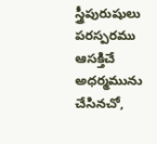స్త్రీపురుషులు పరస్పరము ఆసక్తిచే అధర్మమును చేసినచో,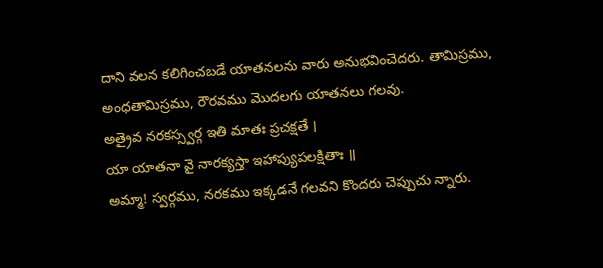దాని వలన కలిగించబడే యాతనలను వారు అనుభవించెదరు. తామిస్రము, అంధతామిస్రము, రౌరవము మొదలగు యాతనలు గలవు.
అత్రైవ నరకస్స్వర్గ ఇతి మాతః ప్రచక్షతే ।
యా యాతనా వై నారక్యస్తా ఇహాప్యుపలక్షితాః ॥
అమ్మా! స్వర్గము, నరకము ఇక్కడనే గలవని కొందరు చెప్పుచు న్నారు.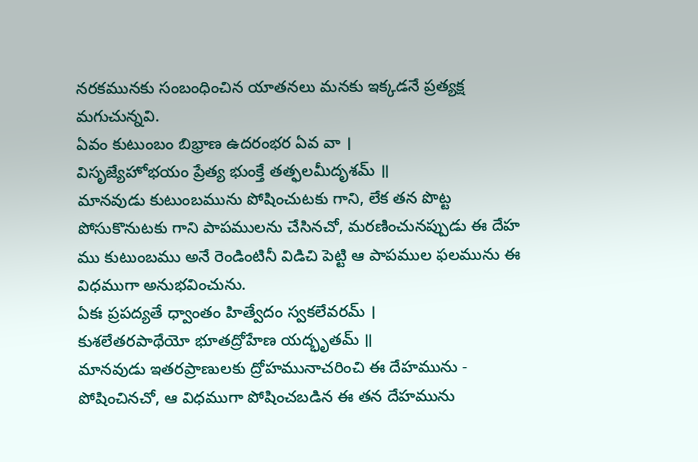నరకమునకు సంబంధించిన యాతనలు మనకు ఇక్కడనే ప్రత్యక్ష మగుచున్నవి.
ఏవం కుటుంబం బిభ్రాణ ఉదరంభర ఏవ వా ।
విసృజ్యేహోభయం ప్రేత్య భుంక్తే తత్ఫలమీదృశమ్ ॥
మానవుడు కుటుంబమును పోషించుటకు గాని, లేక తన పొట్ట పోసుకొనుటకు గాని పాపములను చేసినచో, మరణించునప్పుడు ఈ దేహ ము కుటుంబము అనే రెండింటినీ విడిచి పెట్టి ఆ పాపముల ఫలమును ఈ విధముగా అనుభవించును.
ఏకః ప్రపద్యతే ధ్వాంతం హిత్వేదం స్వకలేవరమ్ ।
కుశలేతరపాథేయో భూతద్రోహేణ యద్భృతమ్ ॥
మానవుడు ఇతరప్రాణులకు ద్రోహమునాచరించి ఈ దేహమును - పోషించినచో, ఆ విధముగా పోషించబడిన ఈ తన దేహమును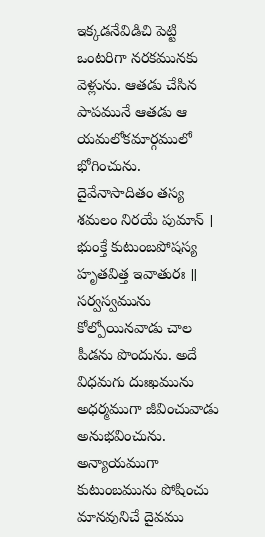ఇక్కడనేవిడిచి పెట్టి ఒంటరిగా నరకమునకు వెళ్లును. ఆతడు చేసిన పాపమునే ఆతడు ఆ యమలోకమార్గములో భోగించును.
దైవేనాసాదితం తస్య శమలం నిరయే పుమాన్ ।
భుంక్తే కుటుంబపోషస్య హృతవిత్త ఇవాతురః ॥
సర్వస్వమును కోల్పోయినవాడు చాల పీడను పొందును. అదే విధమగు దుఃఖమును అధర్మముగా జీవించువాడు అనుభవించును. అన్యాయముగా కుటుంబమును పోషించు మానవునిచే దైవము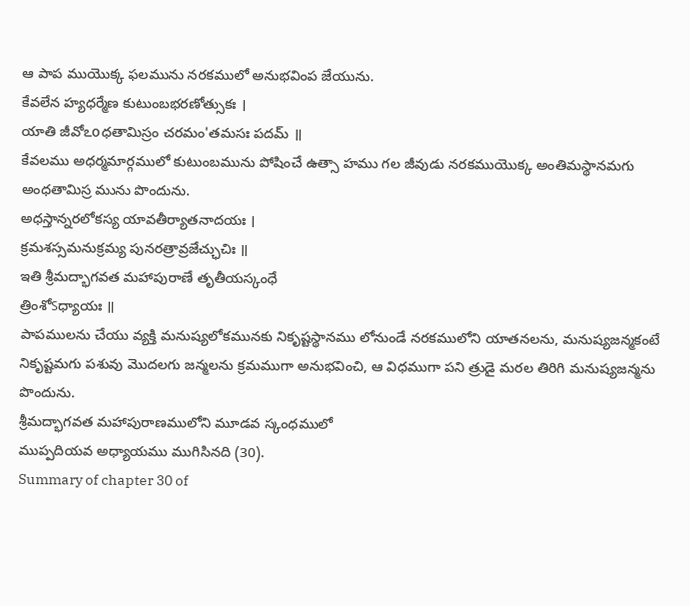ఆ పాప ముయొక్క ఫలమును నరకములో అనుభవింప జేయును.
కేవలేన హ్యధర్మేణ కుటుంబభరణోత్సుకః ।
యాతి జీవోఽoధతామిస్రం చరమం'తమసః పదమ్ ॥
కేవలము అధర్మమార్గములో కుటుంబమును పోషించే ఉత్సా హము గల జీవుడు నరకముయొక్క అంతిమస్థానమగు అంధతామిస్ర మును పొందును.
అధస్తాన్నరలోకస్య యావతీర్యాతనాదయః ।
క్రమశస్సమనుక్రమ్య పునరత్రావ్రజేచ్ఛుచిః ॥
ఇతి శ్రీమద్భాగవత మహాపురాణే తృతీయస్కంధే
త్రింశోऽధ్యాయః ॥
పాపములను చేయు వ్యక్తి మనుష్యలోకమునకు నికృష్టస్థానము లోనుండే నరకములోని యాతనలను, మనుష్యజన్మకంటే నికృష్టమగు పశువు మొదలగు జన్మలను క్రమముగా అనుభవించి, ఆ విధముగా పని త్రుడై మరల తిరిగి మనుష్యజన్మను పొందును.
శ్రీమద్భాగవత మహాపురాణములోని మూడవ స్కంధములో
ముప్పదియవ అధ్యాయము ముగిసినది (30).
Summary of chapter 30 of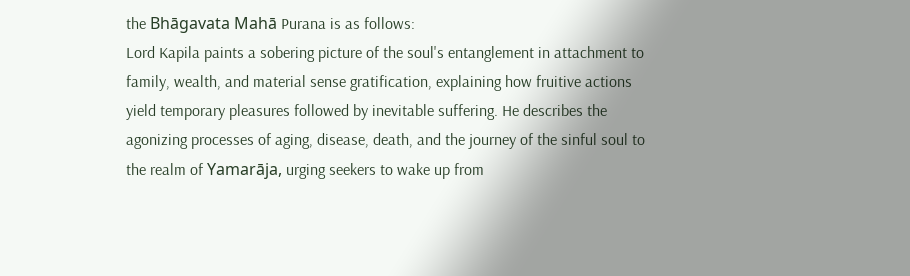the Bhāgavata Mahā Purana is as follows:
Lord Kapila paints a sobering picture of the soul's entanglement in attachment to family, wealth, and material sense gratification, explaining how fruitive actions yield temporary pleasures followed by inevitable suffering. He describes the agonizing processes of aging, disease, death, and the journey of the sinful soul to the realm of Yamarāja, urging seekers to wake up from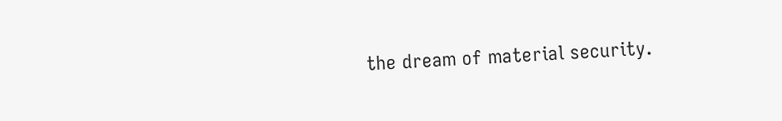the dream of material security.